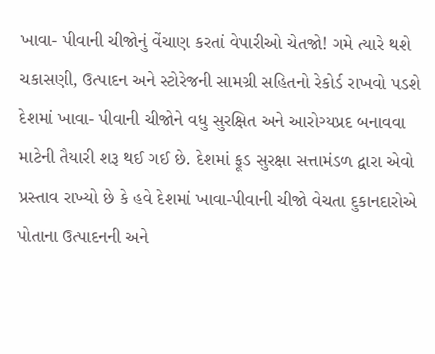ખાવા- પીવાની ચીજોનું વેંચાણ કરતાં વેપારીઓ ચેતજો! ગમે ત્યારે થશે ચકાસણી, ઉત્પાદન અને સ્ટોરેજની સામગ્રી સહિતનો રેકોર્ડ રાખવો પડશે
દેશમાં ખાવા- પીવાની ચીજોને વધુ સુરક્ષિત અને આરોગ્યપ્રદ બનાવવા માટેની તૈયારી શરૂ થઈ ગઈ છે. દેશમાં ફૂડ સુરક્ષા સત્તામંડળ દ્વારા એવો પ્રસ્તાવ રાખ્યો છે કે હવે દેશમાં ખાવા-પીવાની ચીજો વેચતા દુકાનદારોએ પોતાના ઉત્પાદનની અને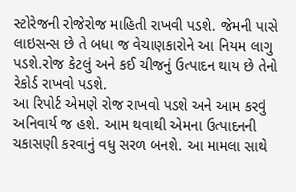સ્ટોરેજની રોજેરોજ માહિતી રાખવી પડશે. જેમની પાસે લાઇસન્સ છે તે બધા જ વેચાણકારોને આ નિયમ લાગુ પડશે.રોજ કેટલું અને કઈ ચીજનું ઉત્પાદન થાય છે તેનો રેકોર્ડ રાખવો પડશે.
આ રિપોર્ટ એમણે રોજ રાખવો પડશે અને આમ કરવું અનિવાર્ય જ હશે. આમ થવાથી એમના ઉત્પાદનની ચકાસણી કરવાનું વધુ સરળ બનશે. આ મામલા સાથે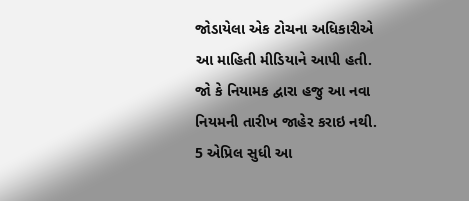જોડાયેલા એક ટોચના અધિકારીએ આ માહિતી મીડિયાને આપી હતી.
જો કે નિયામક દ્વારા હજુ આ નવા નિયમની તારીખ જાહેર કરાઇ નથી. 5 એપ્રિલ સુધી આ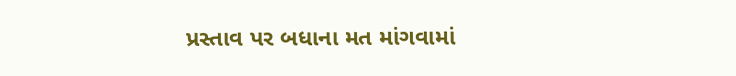પ્રસ્તાવ પર બધાના મત માંગવામાં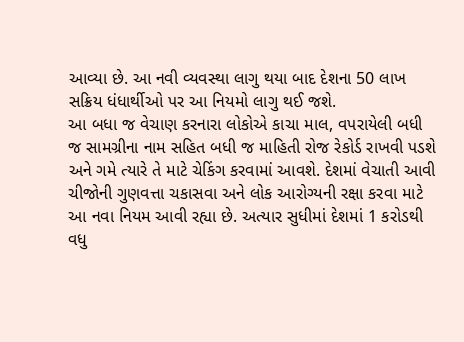આવ્યા છે. આ નવી વ્યવસ્થા લાગુ થયા બાદ દેશના 50 લાખ સક્રિય ધંધાર્થીઓ પર આ નિયમો લાગુ થઈ જશે.
આ બધા જ વેચાણ કરનારા લોકોએ કાચા માલ, વપરાયેલી બધી જ સામગ્રીના નામ સહિત બધી જ માહિતી રોજ રેકોર્ડ રાખવી પડશે અને ગમે ત્યારે તે માટે ચેકિંગ કરવામાં આવશે. દેશમાં વેચાતી આવી ચીજોની ગુણવત્તા ચકાસવા અને લોક આરોગ્યની રક્ષા કરવા માટે આ નવા નિયમ આવી રહ્યા છે. અત્યાર સુધીમાં દેશમાં 1 કરોડથી વધુ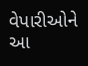વેપારીઓને આ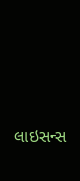લાઇસન્સ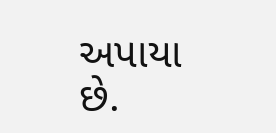અપાયા છે.